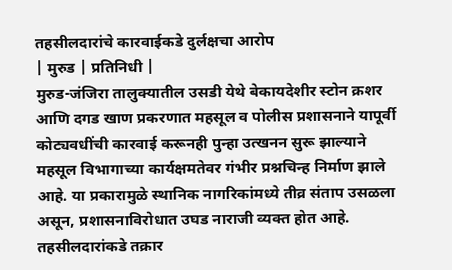तहसीलदारांचे कारवाईकडे दुर्लक्षचा आरोप
| मुरुड | प्रतिनिधी |
मुरुड-जंजिरा तालुक्यातील उसडी येथे बेकायदेशीर स्टोन क्रशर आणि दगड खाण प्रकरणात महसूल व पोलीस प्रशासनाने यापूर्वी कोट्यवधींची कारवाई करूनही पुन्हा उत्खनन सुरू झाल्याने महसूल विभागाच्या कार्यक्षमतेवर गंभीर प्रश्नचिन्ह निर्माण झाले आहे. या प्रकारामुळे स्थानिक नागरिकांमध्ये तीव्र संताप उसळला असून, प्रशासनाविरोधात उघड नाराजी व्यक्त होत आहे. तहसीलदारांकडे तक्रार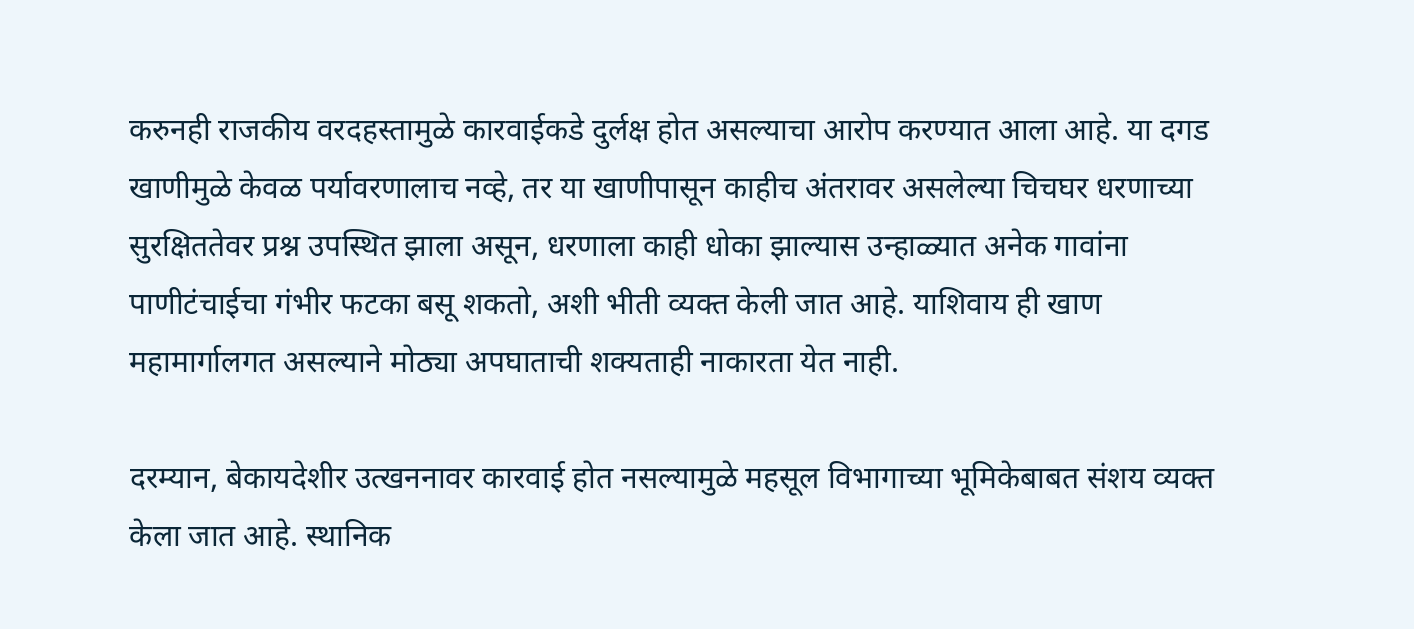करुनही राजकीय वरदहस्तामुळे कारवाईकडे दुर्लक्ष होत असल्याचा आरोप करण्यात आला आहे. या दगड खाणीमुळे केवळ पर्यावरणालाच नव्हे, तर या खाणीपासून काहीच अंतरावर असलेल्या चिचघर धरणाच्या सुरक्षिततेवर प्रश्न उपस्थित झाला असून, धरणाला काही धोका झाल्यास उन्हाळ्यात अनेक गावांना पाणीटंचाईचा गंभीर फटका बसू शकतो, अशी भीती व्यक्त केली जात आहे. याशिवाय ही खाण महामार्गालगत असल्याने मोठ्या अपघाताची शक्यताही नाकारता येत नाही.

दरम्यान, बेकायदेशीर उत्खननावर कारवाई होत नसल्यामुळे महसूल विभागाच्या भूमिकेबाबत संशय व्यक्त केला जात आहे. स्थानिक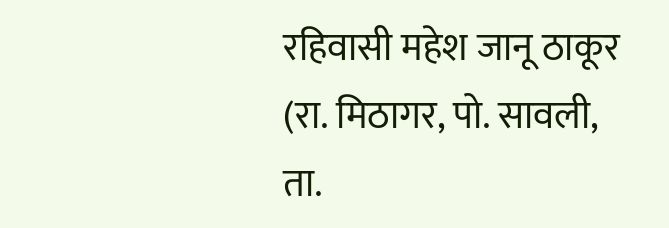रहिवासी महेश जानू ठाकूर (रा. मिठागर, पो. सावली, ता.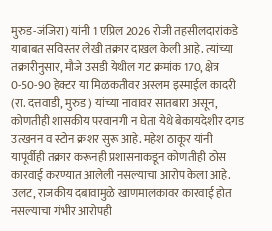मुरुड-जंजिरा) यांनी 1 एप्रिल 2026 रोजी तहसीलदारांकडे याबाबत सविस्तर लेखी तक्रार दाखल केली आहे. त्यांच्या तक्रारीनुसार, मौजे उसडी येथील गट क्रमांक 170, क्षेत्र 0-50-90 हेक्टर या मिळकतीवर अस्लम इस्माईल कादरी (रा. दत्तवाडी, मुरुड) यांच्या नावावर सातबारा असून, कोणतीही शासकीय परवानगी न घेता येथे बेकायदेशीर दगड उत्खनन व स्टोन क्रशर सुरू आहे. महेश ठाकूर यांनी यापूर्वीही तक्रार करूनही प्रशासनाकडून कोणतीही ठोस कारवाई करण्यात आलेली नसल्याचा आरोप केला आहे. उलट, राजकीय दबावामुळे खाणमालकावर कारवाई होत नसल्याचा गंभीर आरोपही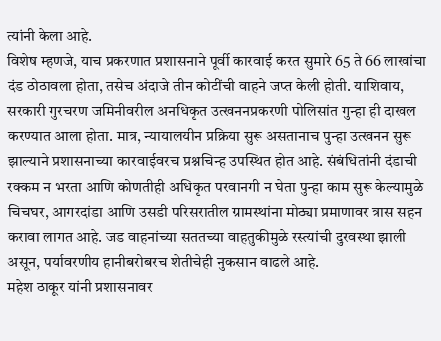त्यांनी केला आहे.
विशेष म्हणजे, याच प्रकरणात प्रशासनाने पूर्वी कारवाई करत सुमारे 65 ते 66 लाखांचा दंड ठोठावला होता, तसेच अंदाजे तीन कोटींची वाहने जप्त केली होती. याशिवाय, सरकारी गुरचरण जमिनीवरील अनधिकृत उत्खननप्रकरणी पोलिसांत गुन्हा ही दाखल करण्यात आला होता. मात्र, न्यायालयीन प्रक्रिया सुरू असतानाच पुन्हा उत्खनन सुरू झाल्याने प्रशासनाच्या कारवाईवरच प्रश्नचिन्ह उपस्थित होत आहे. संबंधितांनी दंडाची रक्कम न भरता आणि कोणतीही अधिकृत परवानगी न घेता पुन्हा काम सुरू केल्यामुळे चिचघर, आगरदांडा आणि उसडी परिसरातील ग्रामस्थांना मोठ्या प्रमाणावर त्रास सहन करावा लागत आहे. जड वाहनांच्या सततच्या वाहतुकीमुळे रस्त्यांची दुरवस्था झाली असून, पर्यावरणीय हानीबरोबरच शेतीचेही नुकसान वाढले आहे.
महेश ठाकूर यांनी प्रशासनावर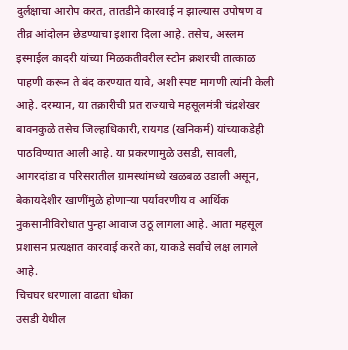दुर्लक्षाचा आरोप करत, तातडीने कारवाई न झाल्यास उपोषण व तीव्र आंदोलन छेडण्याचा इशारा दिला आहे. तसेच, अस्लम इस्माईल कादरी यांच्या मिळकतीवरील स्टोन क्रशरची तात्काळ पाहणी करून ते बंद करण्यात यावे, अशी स्पष्ट मागणी त्यांनी केली आहे. दरम्यान, या तक्रारीची प्रत राज्याचे महसूलमंत्री चंद्रशेखर बावनकुळे तसेच जिल्हाधिकारी, रायगड (खनिकर्म) यांच्याकडेही पाठविण्यात आली आहे. या प्रकरणामुळे उसडी, सावली, आगरदांडा व परिसरातील ग्रामस्थांमध्ये खळबळ उडाली असून, बेकायदेशीर खाणींमुळे होणाऱ्या पर्यावरणीय व आर्थिक नुकसानीविरोधात पुन्हा आवाज उठू लागला आहे. आता महसूल प्रशासन प्रत्यक्षात कारवाई करते का, याकडे सर्वांचे लक्ष लागले आहे.
चिचघर धरणाला वाढता धोका
उसडी येथील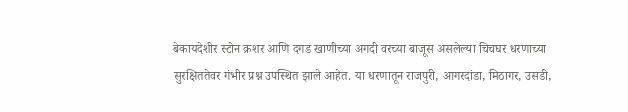बेकायदेशीर स्टोन क्रशर आणि दगड खाणीच्या अगदी वरच्या बाजूस असलेल्या चिचघर धरणाच्या सुरक्षिततेवर गंभीर प्रश्न उपस्थित झाले आहेत. या धरणातून राजपुरी, आगरदांडा, मिठागर, उसडी,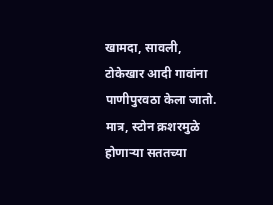खामदा, सावली, टोकेखार आदी गावांना पाणीपुरवठा केला जातो. मात्र, स्टोन क्रशरमुळे होणाऱ्या सततच्या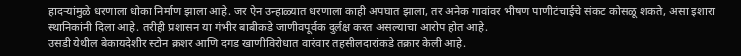हादऱ्यांमुळे धरणाला धोका निर्माण झाला आहे. जर ऐन उन्हाळ्यात धरणाला काही अपघात झाला, तर अनेक गावांवर भीषण पाणीटंचाईचे संकट कोसळू शकते, असा इशारा स्थानिकांनी दिला आहे. तरीही प्रशासन या गंभीर बाबीकडे जाणीवपूर्वक दुर्लक्ष करत असल्याचा आरोप होत आहे.
उसडी येथील बेकायदेशीर स्टोन क्रशर आणि दगड खाणीविरोधात वारंवार तहसीलदारांकडे तक्रार केली आहे.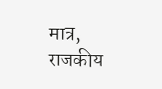मात्र, राजकीय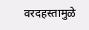वरदहस्तामुळे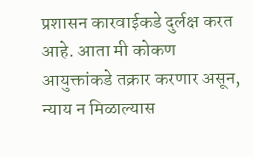प्रशासन कारवाईकडे दुर्लक्ष करत आहे. आता मी कोकण आयुक्तांकडे तक्रार करणार असून, न्याय न मिळाल्यास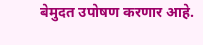बेमुदत उपोषण करणार आहे.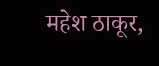महेश ठाकूर,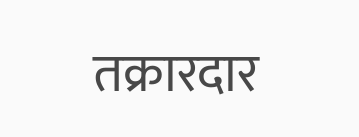तक्रारदार